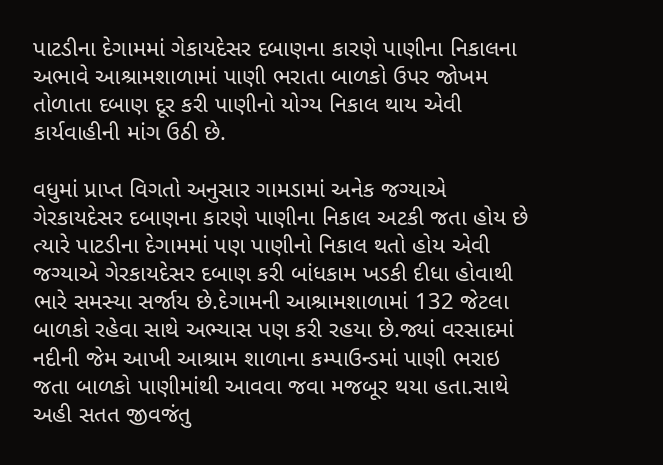પાટડીના દેગામમાં ગેકાયદેસર દબાણના કારણે પાણીના નિકાલના અભાવે આશ્રામશાળામાં પાણી ભરાતા બાળકો ઉપર જોખમ તોળાતા દબાણ દૂર કરી પાણીનો યોગ્ય નિકાલ થાય એવી કાર્યવાહીની માંગ ઉઠી છે.

વધુમાં પ્રાપ્ત વિગતો અનુસાર ગામડામાં અનેક જગ્યાએ ગેરકાયદેસર દબાણના કારણે પાણીના નિકાલ અટકી જતા હોય છે ત્યારે પાટડીના દેગામમાં પણ પાણીનો નિકાલ થતો હોય એવી જગ્યાએ ગેરકાયદેસર દબાણ કરી બાંધકામ ખડકી દીધા હોવાથી ભારે સમસ્યા સર્જાય છે.દેગામની આશ્રામશાળામાં 132 જેટલા બાળકો રહેવા સાથે અભ્યાસ પણ કરી રહયા છે.જ્યાં વરસાદમાં નદીની જેમ આખી આશ્રામ શાળાના કમ્પાઉન્ડમાં પાણી ભરાઇ જતા બાળકો પાણીમાંથી આવવા જવા મજબૂર થયા હતા.સાથે અહી સતત જીવજંતુ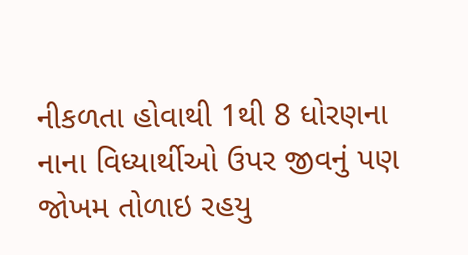નીકળતા હોવાથી 1થી 8 ધોરણના નાના વિધ્યાર્થીઓ ઉપર જીવનું પણ જોખમ તોળાઇ રહયુ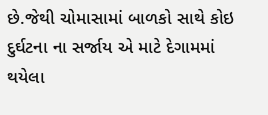છે.જેથી ચોમાસામાં બાળકો સાથે કોઇ દુર્ઘટના ના સર્જાય એ માટે દેગામમાં થયેલા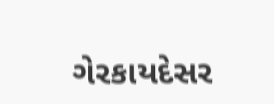ગેરકાયદેસર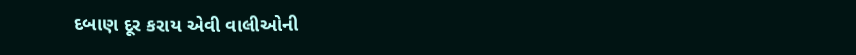દબાણ દૂર કરાય એવી વાલીઓની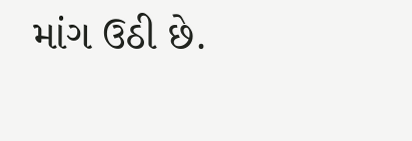માંગ ઉઠી છે.